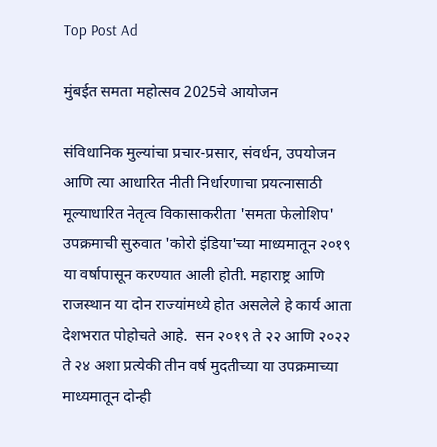Top Post Ad

मुंबईत समता महोत्सव 2025चे आयोजन

संविधानिक मुल्यांचा प्रचार-प्रसार, संवर्धन, उपयोजन आणि त्या आधारित नीती निर्धारणाचा प्रयत्नासाठी मूल्याधारित नेतृत्व विकासाकरीता 'समता फेलोशिप' उपक्रमाची सुरुवात 'कोरो इंडिया'च्या माध्यमातून २०१९ या वर्षापासून करण्यात आली होती. महाराष्ट्र आणि राजस्थान या दोन राज्यांमध्ये होत असलेले हे कार्य आता देशभरात पोहोचते आहे.  सन २०१९ ते २२ आणि २०२२ ते २४ अशा प्रत्येकी तीन वर्ष मुदतीच्या या उपक्रमाच्या माध्यमातून दोन्ही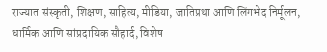राज्यात संस्कृती, शिक्षण, साहित्य, मीडिया, जातिप्रथा आणि लिंगभेद निर्मूलन, धार्मिक आणि सांप्रदायिक सौहार्द, विशेष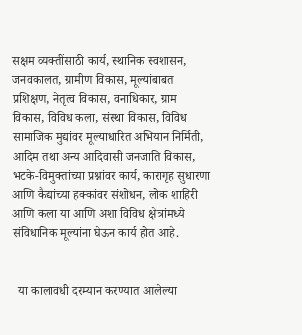सक्षम व्यक्तींसाठी कार्य, स्थानिक स्वशासन, जनवकालत, ग्रामीण विकास, मूल्यांबाबत प्रशिक्षण, नेतृत्व विकास, वनाधिकार, ग्राम विकास, विविध कला, संस्था विकास, विविध सामाजिक मुद्यांवर मूल्याधारित अभियान निर्मिती, आदिम तथा अन्य आदिवासी जनजाति विकास, भटके-विमुक्तांच्या प्रश्नांवर कार्य, कारागृह सुधारणा आणि कैद्यांच्या हक्कांवर संशोधन, लोक शाहिरी आणि कला या आणि अशा विविध क्षेत्रांमध्ये संविधानिक मूल्यांना घेऊन कार्य होत आहे.


  या कालावधी दरम्यान करण्यात आलेल्या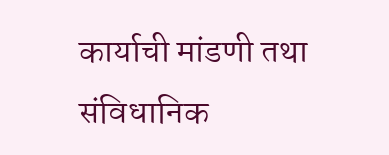कार्याची मांडणी तथा संविधानिक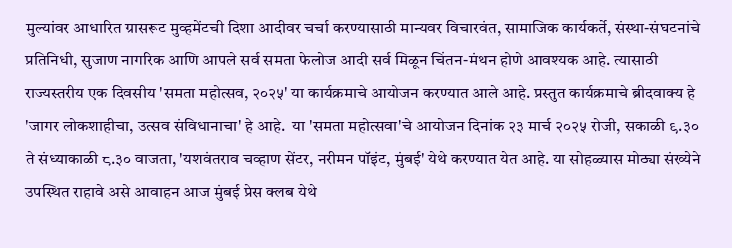मुल्यांवर आधारित ग्रासरूट मुव्हमेंटची दिशा आदीवर चर्चा करण्यासाठी मान्यवर विचारवंत, सामाजिक कार्यकर्ते, संस्था-संघटनांचे प्रतिनिधी, सुजाण नागरिक आणि आपले सर्व समता फेलोज आदी सर्व मिळून चिंतन-मंथन होणे आवश्यक आहे. त्यासाठी राज्यस्तरीय एक दिवसीय 'समता महोत्सव, २०२५' या कार्यक्रमाचे आयोजन करण्यात आले आहे. प्रस्तुत कार्यक्रमाचे ब्रीदवाक्य हे 'जागर लोकशाहीचा, उत्सव संविधानाचा' हे आहे.  या 'समता महोत्सवा'चे आयोजन दिनांक २३ मार्च २०२५ रोजी, सकाळी ९.३० ते संध्याकाळी ८.३० वाजता, 'यशवंतराव चव्हाण सेंटर, नरीमन पॉइंट, मुंबई' येथे करण्यात येत आहे. या सोहळ्यास मोठ्या संख्येने उपस्थित राहावे असे आवाहन आज मुंबई प्रेस क्लब येथे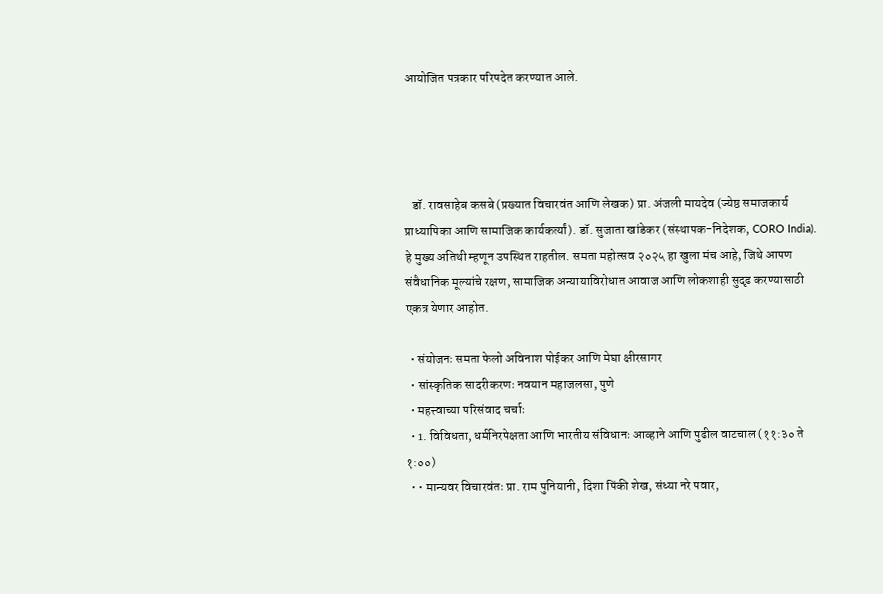आयोजित पत्रकार परिषदेत करण्यात आले.




   डॉ. रावसाहेब कसबे (प्रख्यात विचारवंत आणि लेखक) प्रा. अंजली मायदेव (ज्येष्ठ समाजकार्य प्राध्यापिका आणि सामाजिक कार्यकर्त्यां). डॉ. सुजाता खांडेकर (संस्थापक-निदेशक, CORO India). हे मुख्य अतिथी म्हणून उपस्थित राहतील. समता महोत्सव २०२५ हा खुला मंच आहे, जिथे आपण संवैधानिक मूल्यांचे रक्षण, सामाजिक अन्यायाविरोधात आवाज आणि लोकशाही सुदृढ करण्यासाठी एकत्र येणार आहोत.

  • संयोजनः समता फेलो अविनाश पोईकर आणि मेघा क्षीरसागर
  • सांस्कृतिक सादरीकरणः नवयान महाजलसा, पुणे
  • महत्त्वाच्या परिसंवाद चर्चाः
  • 1. विविधता, धर्मनिरपेक्षता आणि भारतीय संविधानः आव्हाने आणि पुढील वाटचाल (११:३० ते १:००)
  • • मान्यवर विचारवंतः प्रा. राम पुनियानी, दिशा पिंकी शेख, संध्या नरे पवार,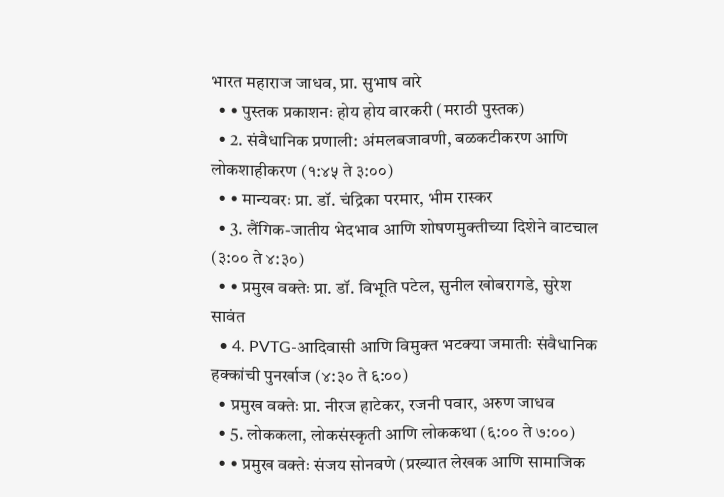भारत महाराज जाधव, प्रा. सुभाष वारे
  • • पुस्तक प्रकाशनः होय होय वारकरी (मराठी पुस्तक)
  • 2. संवैधानिक प्रणाली: अंमलबजावणी, बळकटीकरण आणि लोकशाहीकरण (१:४५ ते ३:००)
  • • मान्यवरः प्रा. डॉ. चंद्रिका परमार, भीम रास्कर
  • 3. लैंगिक-जातीय भेदभाव आणि शोषणमुक्तीच्या दिशेने वाटचाल (३:०० ते ४:३०)
  • • प्रमुख वक्तेः प्रा. डॉ. विभूति पटेल, सुनील खोबरागडे, सुरेश सावंत
  • 4. PVTG-आदिवासी आणि विमुक्त भटक्या जमातीः संवैधानिक हक्कांची पुनर्खाज (४:३० ते ६:००)
  • प्रमुख वक्तेः प्रा. नीरज हाटेकर, रजनी पवार, अरुण जाधव
  • 5. लोककला, लोकसंस्कृती आणि लोककथा (६:०० ते ७:००)
  • • प्रमुख वक्तेः संजय सोनवणे (प्रख्यात लेखक आणि सामाजिक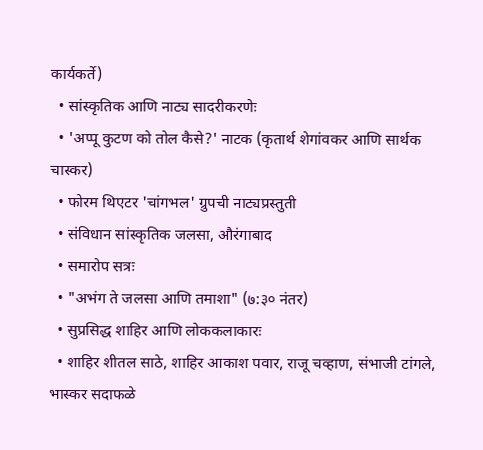कार्यकर्ते)
  • सांस्कृतिक आणि नाट्य सादरीकरणेः
  • 'अप्पू कुटण को तोल कैसे?' नाटक (कृतार्थ शेगांवकर आणि सार्थक चास्कर)
  • फोरम थिएटर 'चांगभल' ग्रुपची नाट्यप्रस्तुती
  • संविधान सांस्कृतिक जलसा, औरंगाबाद
  • समारोप सत्रः
  • "अभंग ते जलसा आणि तमाशा" (७:३० नंतर)
  • सुप्रसिद्ध शाहिर आणि लोककलाकारः
  • शाहिर शीतल साठे, शाहिर आकाश पवार, राजू चव्हाण, संभाजी टांगले, भास्कर सदाफळे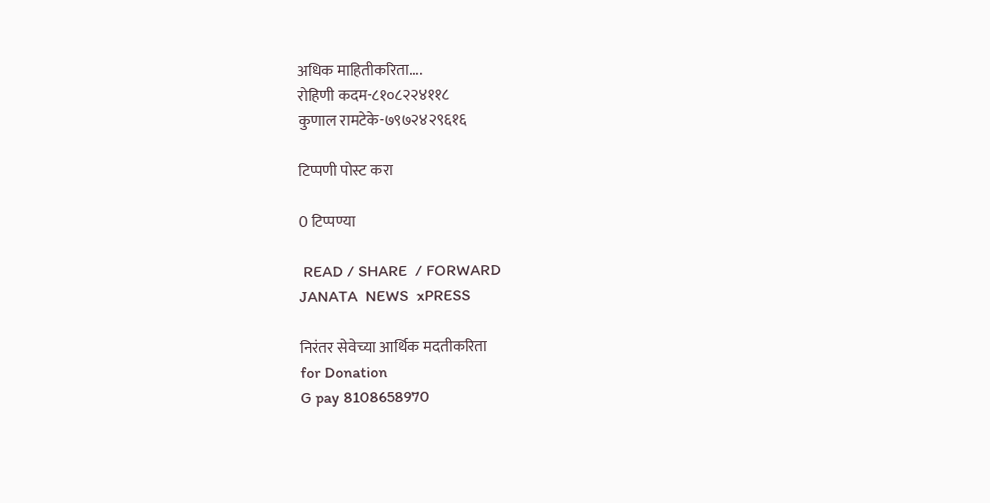अधिक माहितीकरिता....
रोहिणी कदम-८१०८२२४११८
कुणाल रामटेके-७९७२४२९६१६

टिप्पणी पोस्ट करा

0 टिप्पण्या

 READ / SHARE  / FORWARD
JANATA  NEWS  xPRESS

निरंतर सेवेच्या आर्थिक मदतीकरिता
for Donation
G pay 8108658970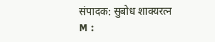संपादक: सुबोध शाक्यरत्न
M :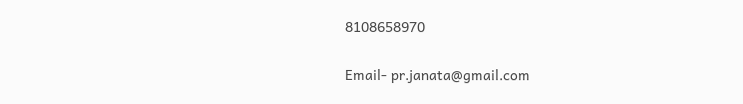8108658970

Email- pr.janata@gmail.com